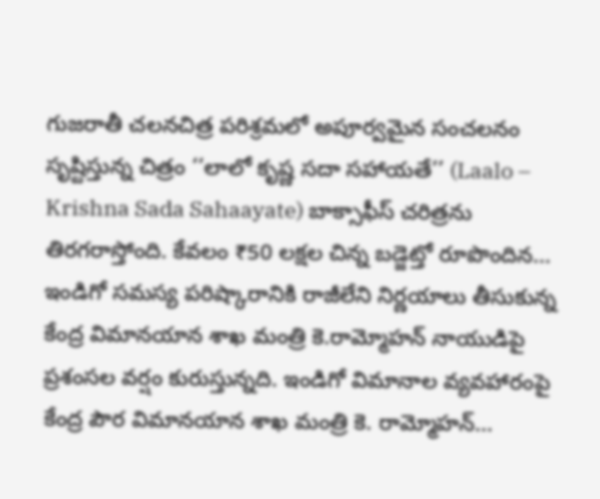గుజరాతీ చలనచిత్ర పరిశ్రమలో అపూర్వమైన సంచలనం సృష్టిస్తున్న చిత్రం ‘‘లాలో కృష్ణ సదా సహాయతే’’ (Laalo – Krishna Sada Sahaayate) బాక్సాఫీస్ చరిత్రను తిరగరాస్తోంది. కేవలం ₹50 లక్షల చిన్న బడ్జెట్తో రూపొందిన...
ఇండిగో సమస్య పరిష్కారానికి రాజీలేని నిర్ణయాలు తీసుకున్న కేంద్ర విమానయాన శాఖ మంత్రి కె.రామ్మోహన్ నాయుడిపై ప్రశంసల వర్షం కురుస్తున్నది. ఇండిగో విమానాల వ్యవహారంపై కేంద్ర పౌర విమానయాన శాఖ మంత్రి కె. రామ్మోహన్...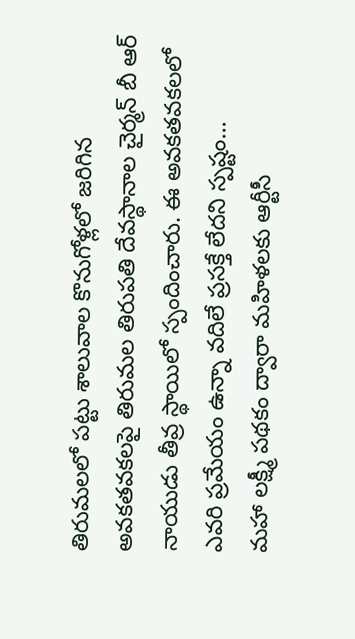తిరుమలలో పట్టు శాలువాల కొనుగోళ్లలో జరిగిన అవకతవకలపై తిరుమల తిరుపతి దేవస్థానాల చైర్మన్ బీ ఆర్ నాయుడు తీవ్ర స్థాయిలో స్పందించారు. ఈ అవకతవకలలో ఎవరి ప్రమేయం ఉన్నా వదిలే ప్రసక్తే లేదని స్పష్టం...
మహా లక్ష్మీ పథకం ద్వారా మహిళలకు ఆర్టీసీ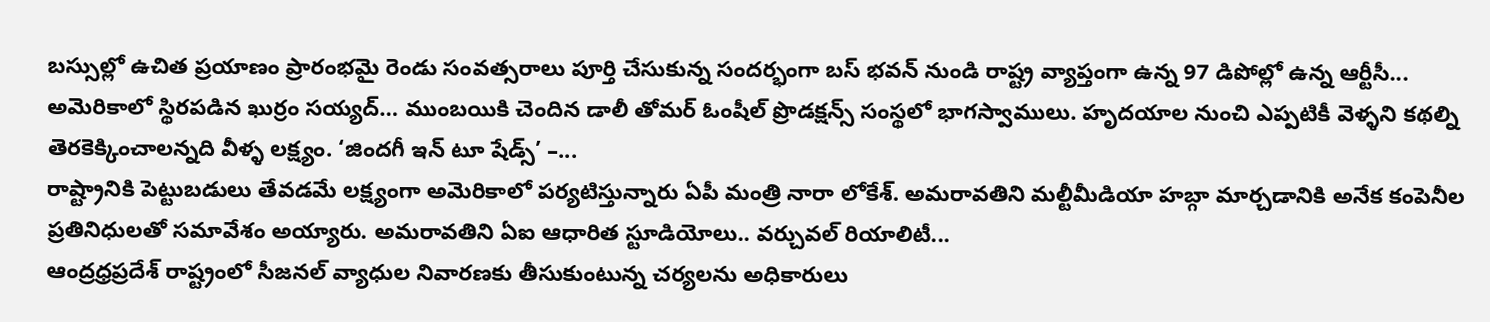బస్సుల్లో ఉచిత ప్రయాణం ప్రారంభమై రెండు సంవత్సరాలు పూర్తి చేసుకున్న సందర్భంగా బస్ భవన్ నుండి రాష్ట్ర వ్యాప్తంగా ఉన్న 97 డిపోల్లో ఉన్న ఆర్టీసీ...
అమెరికాలో స్థిరపడిన ఖుర్రం సయ్యద్… ముంబయికి చెందిన డాలీ తోమర్ ఓంషీల్ ప్రొడక్షన్స్ సంస్థలో భాగస్వాములు. హృదయాల నుంచి ఎప్పటికీ వెళ్ళని కథల్ని తెరకెక్కించాలన్నది వీళ్ళ లక్ష్యం. ‘జిందగీ ఇన్ టూ షేడ్స్’ –...
రాష్ట్రానికి పెట్టుబడులు తేవడమే లక్ష్యంగా అమెరికాలో పర్యటిస్తున్నారు ఏపీ మంత్రి నారా లోకేశ్. అమరావతిని మల్టీమీడియా హబ్గా మార్చడానికి అనేక కంపెనీల ప్రతినిధులతో సమావేశం అయ్యారు. అమరావతిని ఏఐ ఆధారిత స్టూడియోలు.. వర్చువల్ రియాలిటీ...
ఆంద్రధ్రప్రదేశ్ రాష్ట్రంలో సీజనల్ వ్యాధుల నివారణకు తీసుకుంటున్న చర్యలను అధికారులు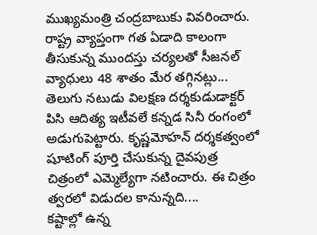ముఖ్యమంత్రి చంద్రబాబుకు వివరించారు. రాష్ట్ర వ్యాప్తంగా గత ఏడాది కాలంగా తీసుకున్న ముందస్తు చర్యలతో సీజనల్ వ్యాధులు 48 శాతం మేర తగ్గినట్లు...
తెలుగు నటుడు విలక్షణ దర్శకుడుడాక్టర్ పిసి ఆదిత్య ఇటీవలే కన్నడ సినీ రంగంలో అడుగుపెట్టారు. కృష్ణమోహన్ దర్శకత్వంలో షూటింగ్ పూర్తి చేసుకున్న దైవపుత్ర చిత్రంలో ఎమ్మెల్యేగా నటించారు. ఈ చిత్రం త్వరలో విడుదల కానున్నది....
కష్టాల్లో ఉన్న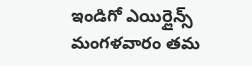ఇండిగో ఎయిర్లైన్స్ మంగళవారం తమ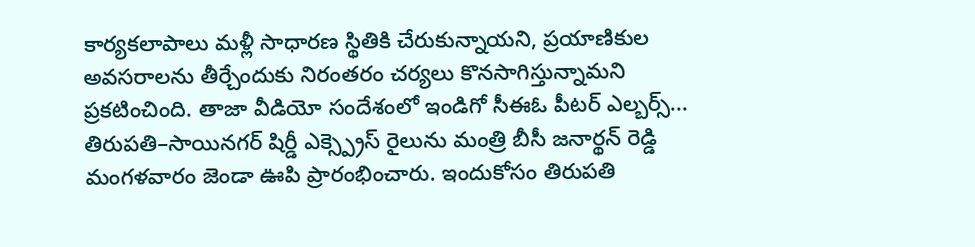కార్యకలాపాలు మళ్లీ సాధారణ స్థితికి చేరుకున్నాయని, ప్రయాణికుల అవసరాలను తీర్చేందుకు నిరంతరం చర్యలు కొనసాగిస్తున్నామని ప్రకటించింది. తాజా వీడియో సందేశంలో ఇండిగో సీఈఓ పీటర్ ఎల్బర్స్...
తిరుపతి–సాయినగర్ షిర్డీ ఎక్స్ప్రెస్ రైలును మంత్రి బీసీ జనార్థన్ రెడ్డి మంగళవారం జెండా ఊపి ప్రారంభించారు. ఇందుకోసం తిరుపతి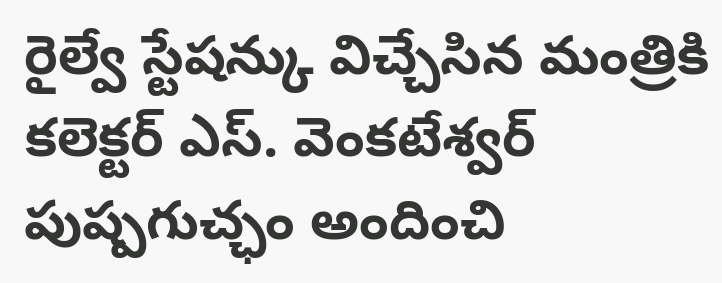రైల్వే స్టేషన్కు విచ్చేసిన మంత్రికి కలెక్టర్ ఎస్. వెంకటేశ్వర్ పుష్పగుచ్ఛం అందించి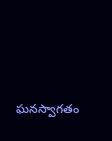ఘనస్వాగతం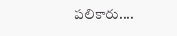పలికారు....